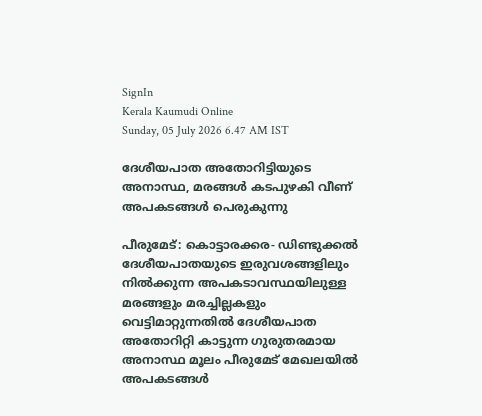SignIn
Kerala Kaumudi Online
Sunday, 05 July 2026 6.47 AM IST

ദേശീയപാത അതോറിട്ടിയുടെ അനാസ്ഥ, മരങ്ങൾ കടപുഴകി വീണ് അപകടങ്ങൾ പെരുകുന്നു

പീരുമേട്: കൊട്ടാരക്കര- ഡിണ്ടുക്കൽ ദേശീയപാതയുടെ ഇരുവശങ്ങളിലും നിൽക്കുന്ന അപകടാവസ്ഥയിലുള്ള മരങ്ങളും മരച്ചില്ലകളും വെട്ടിമാറ്റുന്നതിൽ ദേശീയപാത അതോറിറ്റി കാട്ടുന്ന ഗുരുതരമായ അനാസ്ഥ മൂലം പീരുമേട് മേഖലയിൽ അപകടങ്ങൾ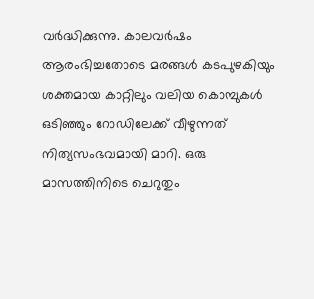വർദ്ധിക്കുന്നു. കാലവർഷം ആരംഭിച്ചതോടെ മരങ്ങൾ കടപുഴകിയും ശക്തമായ കാറ്റിലും വലിയ കൊമ്പുകൾ ഒടിഞ്ഞും റോഡിലേക്ക് വീഴുന്നത് നിത്യസംഭവമായി മാറി. ഒരു മാസത്തിനിടെ ചെറുതും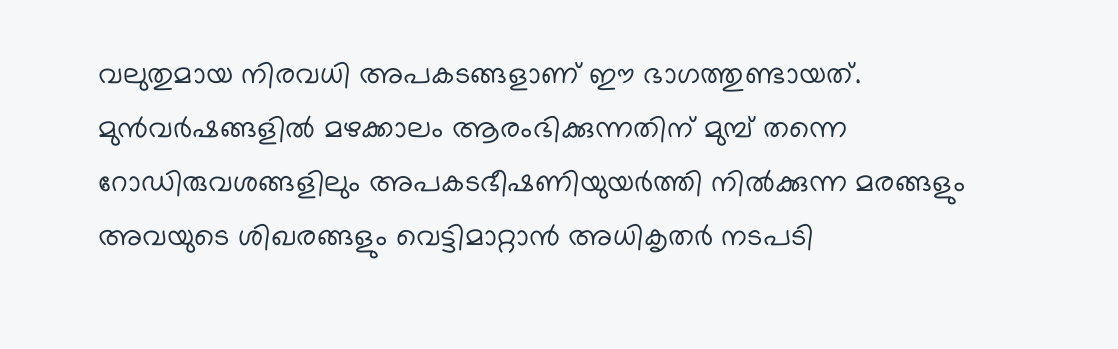വലുതുമായ നിരവധി അപകടങ്ങളാണ് ഈ ഭാഗത്തുണ്ടായത്. മുൻവർഷങ്ങളിൽ മഴക്കാലം ആരംഭിക്കുന്നതിന് മുമ്പ് തന്നെ റോഡിരുവശങ്ങളിലും അപകടഭീഷണിയുയർത്തി നിൽക്കുന്ന മരങ്ങളും അവയുടെ ശിഖരങ്ങളും വെട്ടിമാറ്റാൻ അധികൃതർ നടപടി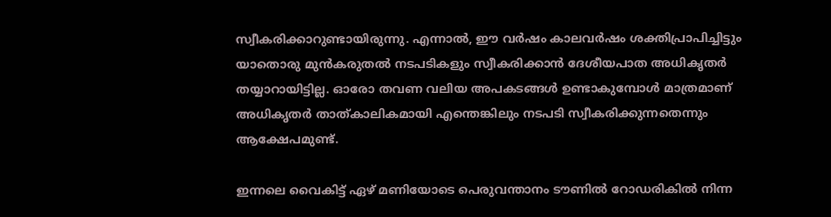സ്വീകരിക്കാറുണ്ടായിരുന്നു. എന്നാൽ, ഈ വർഷം കാലവർഷം ശക്തിപ്രാപിച്ചിട്ടും യാതൊരു മുൻകരുതൽ നടപടികളും സ്വീകരിക്കാൻ ദേശീയപാത അധികൃതർ തയ്യാറായിട്ടില്ല. ഓരോ തവണ വലിയ അപകടങ്ങൾ ഉണ്ടാകുമ്പോൾ മാത്രമാണ് അധികൃതർ താത്കാലികമായി എന്തെങ്കിലും നടപടി സ്വീകരിക്കുന്നതെന്നും ആക്ഷേപമുണ്ട്.

ഇന്നലെ വൈകിട്ട് ഏഴ് മണിയോടെ പെരുവന്താനം ടൗണിൽ റോഡരികിൽ നിന്ന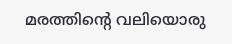മരത്തിന്റെ വലിയൊരു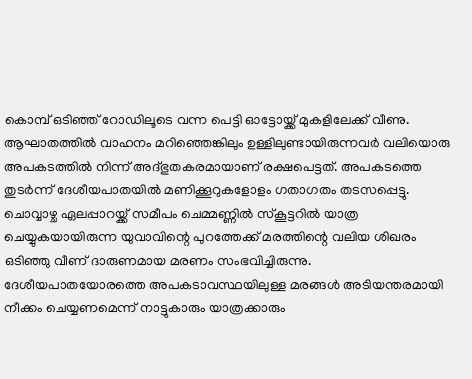കൊമ്പ് ഒടിഞ്ഞ് റോഡിലൂടെ വന്ന പെട്ടി ഓട്ടോയ്ക്ക് മുകളിലേക്ക് വീണു. ആഘാതത്തിൽ വാഹനം മറിഞ്ഞെങ്കിലും ഉള്ളിലുണ്ടായിരുന്നവർ വലിയൊരു അപകടത്തിൽ നിന്ന് അദ്ഭുതകരമായാണ് രക്ഷപെട്ടത്. അപകടത്തെ തുടർന്ന് ദേശീയപാതയിൽ മണിക്കൂറുകളോളം ഗതാഗതം തടസപ്പെട്ടു. ചൊവ്വാഴ്ച ഏലപ്പാറയ്ക്ക് സമീപം ചെമ്മണ്ണിൽ സ്‌കൂട്ടറിൽ യാത്ര ചെയ്യുകയായിരുന്ന യുവാവിന്റെ പുറത്തേക്ക് മരത്തിന്റെ വലിയ ശിഖരം ഒടിഞ്ഞു വീണ് ദാരുണമായ മരണം സംഭവിച്ചിരുന്നു. ദേശീയപാതയോരത്തെ അപകടാവസ്ഥയിലുള്ള മരങ്ങൾ അടിയന്തരമായി നീക്കം ചെയ്യണമെന്ന് നാട്ടുകാരും യാത്രക്കാരും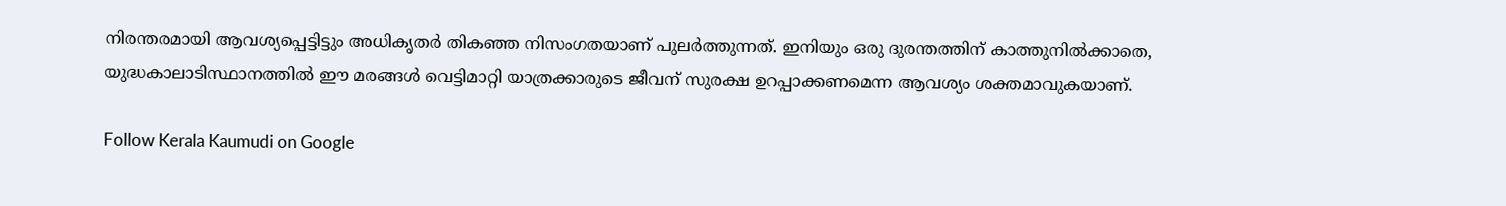നിരന്തരമായി ആവശ്യപ്പെട്ടിട്ടും അധികൃതർ തികഞ്ഞ നിസംഗതയാണ് പുലർത്തുന്നത്. ഇനിയും ഒരു ദുരന്തത്തിന് കാത്തുനിൽക്കാതെ, യുദ്ധകാലാടിസ്ഥാനത്തിൽ ഈ മരങ്ങൾ വെട്ടിമാറ്റി യാത്രക്കാരുടെ ജീവന് സുരക്ഷ ഉറപ്പാക്കണമെന്ന ആവശ്യം ശക്തമാവുകയാണ്.

Follow Kerala Kaumudi on Google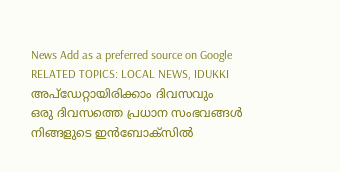News Add as a preferred source on Google
RELATED TOPICS: LOCAL NEWS, IDUKKI
അപ്ഡേറ്റായിരിക്കാം ദിവസവും
ഒരു ദിവസത്തെ പ്രധാന സംഭവങ്ങൾ നിങ്ങളുടെ ഇൻബോക്സിൽ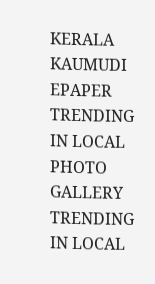KERALA KAUMUDI EPAPER
TRENDING IN LOCAL
PHOTO GALLERY
TRENDING IN LOCAL